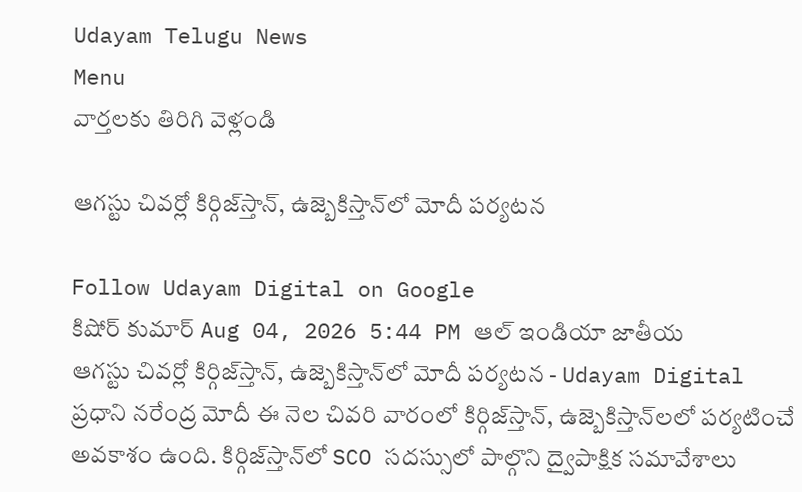Udayam Telugu News
Menu
వార్తలకు తిరిగి వెళ్లండి

ఆగస్టు చివర్లో కిర్గిజ్‌స్తాన్‌, ఉజ్బెకిస్తాన్‌లో మోదీ పర్యటన

Follow Udayam Digital on Google
కిషోర్ కుమార్ Aug 04, 2026 5:44 PM ఆల్ ఇండియా జాతీయ
ఆగస్టు చివర్లో కిర్గిజ్‌స్తాన్‌, ఉజ్బెకిస్తాన్‌లో మోదీ పర్యటన - Udayam Digital
ప్రధాని నరేంద్ర మోదీ ఈ నెల చివరి వారంలో కిర్గిజ్‌స్తాన్‌, ఉజ్బెకిస్తాన్‌లలో పర్యటించే అవకాశం ఉంది. కిర్గిజ్‌స్తాన్‌లో SCO సదస్సులో పాల్గొని ద్వైపాక్షిక సమావేశాలు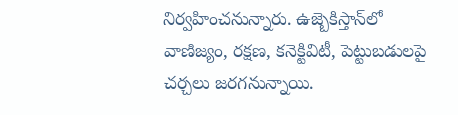నిర్వహించనున్నారు. ఉజ్బెకిస్తాన్‌లో వాణిజ్యం, రక్షణ, కనెక్టివిటీ, పెట్టుబడులపై చర్చలు జరగనున్నాయి.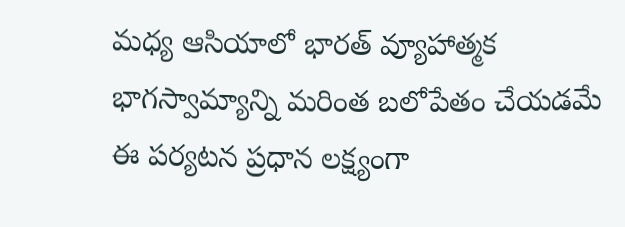మధ్య ఆసియాలో భారత్ వ్యూహాత్మక భాగస్వామ్యాన్ని మరింత బలోపేతం చేయడమే ఈ పర్యటన ప్రధాన లక్ష్యంగా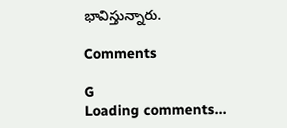భావిస్తున్నారు.

Comments

G
Loading comments...